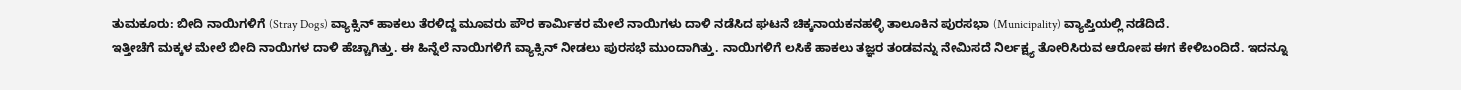ತುಮಕೂರು: ಬೀದಿ ನಾಯಿಗಳಿಗೆ (Stray Dogs) ವ್ಯಾಕ್ಸಿನ್ ಹಾಕಲು ತೆರಳಿದ್ದ ಮೂವರು ಪೌರ ಕಾರ್ಮಿಕರ ಮೇಲೆ ನಾಯಿಗಳು ದಾಳಿ ನಡೆಸಿದ ಘಟನೆ ಚಿಕ್ಕನಾಯಕನಹಳ್ಳಿ ತಾಲೂಕಿನ ಪುರಸಭಾ (Municipality) ವ್ಯಾಪ್ತಿಯಲ್ಲಿ ನಡೆದಿದೆ.
ಇತ್ತೀಚೆಗೆ ಮಕ್ಕಳ ಮೇಲೆ ಬೀದಿ ನಾಯಿಗಳ ದಾಳಿ ಹೆಚ್ಚಾಗಿತ್ತು. ಈ ಹಿನ್ನೆಲೆ ನಾಯಿಗಳಿಗೆ ವ್ಯಾಕ್ಸಿನ್ ನೀಡಲು ಪುರಸಭೆ ಮುಂದಾಗಿತ್ತು. ನಾಯಿಗಳಿಗೆ ಲಸಿಕೆ ಹಾಕಲು ತಜ್ಞರ ತಂಡವನ್ನು ನೇಮಿಸದೆ ನಿರ್ಲಕ್ಷ್ಯ ತೋರಿಸಿರುವ ಆರೋಪ ಈಗ ಕೇಳಿಬಂದಿದೆ. ಇದನ್ನೂ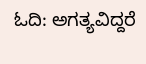ಓದಿ: ಅಗತ್ಯವಿದ್ದರೆ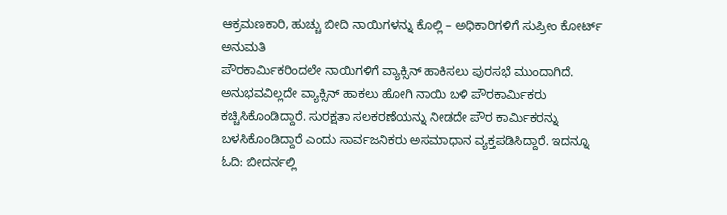ಆಕ್ರಮಣಕಾರಿ, ಹುಚ್ಚು ಬೀದಿ ನಾಯಿಗಳನ್ನು ಕೊಲ್ಲಿ – ಅಧಿಕಾರಿಗಳಿಗೆ ಸುಪ್ರೀಂ ಕೋರ್ಟ್ ಅನುಮತಿ
ಪೌರಕಾರ್ಮಿಕರಿಂದಲೇ ನಾಯಿಗಳಿಗೆ ವ್ಯಾಕ್ಸಿನ್ ಹಾಕಿಸಲು ಪುರಸಭೆ ಮುಂದಾಗಿದೆ. ಅನುಭವವಿಲ್ಲದೇ ವ್ಯಾಕ್ಸಿನ್ ಹಾಕಲು ಹೋಗಿ ನಾಯಿ ಬಳಿ ಪೌರಕಾರ್ಮಿಕರು ಕಚ್ಚಿಸಿಕೊಂಡಿದ್ದಾರೆ. ಸುರಕ್ಷತಾ ಸಲಕರಣೆಯನ್ನು ನೀಡದೇ ಪೌರ ಕಾರ್ಮಿಕರನ್ನು ಬಳಸಿಕೊಂಡಿದ್ದಾರೆ ಎಂದು ಸಾರ್ವಜನಿಕರು ಅಸಮಾಧಾನ ವ್ಯಕ್ತಪಡಿಸಿದ್ದಾರೆ. ಇದನ್ನೂ ಓದಿ: ಬೀದರ್ನಲ್ಲಿ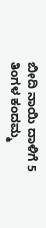ಬೀದಿ ನಾಯಿ ದಾಳಿಗೆ 5 ತಿಂಗಳ ಕಂದಮ್ಮ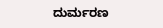ದುರ್ಮರಣ